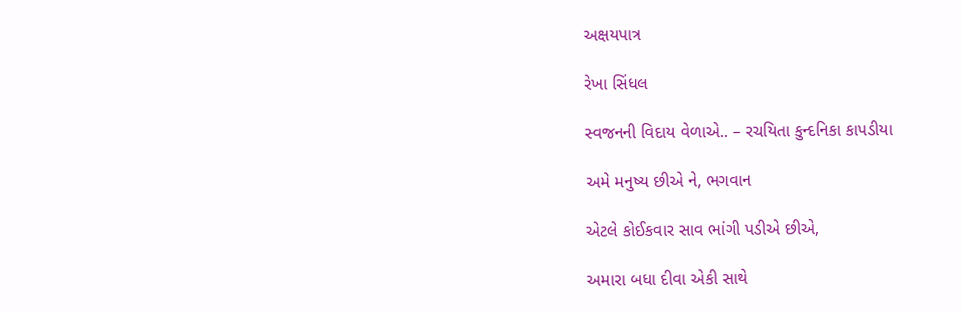અક્ષયપાત્ર

રેખા સિંધલ

સ્વજનની વિદાય વેળાએ.. – રચયિતા કુન્દનિકા કાપડીયા

અમે મનુષ્ય છીએ ને, ભગવાન

એટલે કોઈકવાર સાવ ભાંગી પડીએ છીએ,

અમારા બધા દીવા એકી સાથે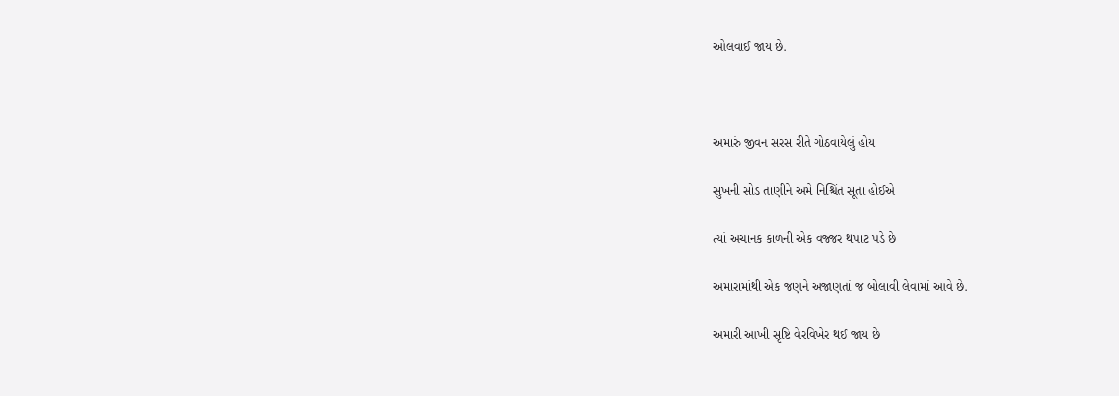ઓલવાઈ જાય છે.



અમારું જીવન સરસ રીતે ગોઠવાયેલું હોય

સુખની સોડ તાણીને અમે નિશ્ચિંત સૂતા હોઈએ

ત્યાં અચાનક કાળની એક વજ્જર થપાટ પડે છે

અમારામાંથી એક જણને અજાણતાં જ બોલાવી લેવામાં આવે છે.

અમારી આખી સૃષ્ટિ વેરવિખેર થઈ જાય છે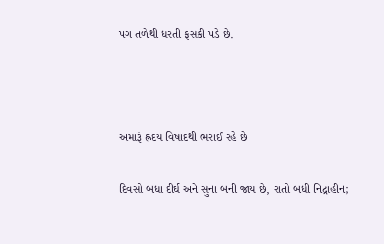પગ તળેથી ધરતી ફસકી પડે છે.



અમારૂં હ્રદય વિષાદથી ભરાઈ રહે છે

દિવસો બધા દીર્ઘ અને સુના બની જાય છે, રાતો બધી નિદ્રાહીન;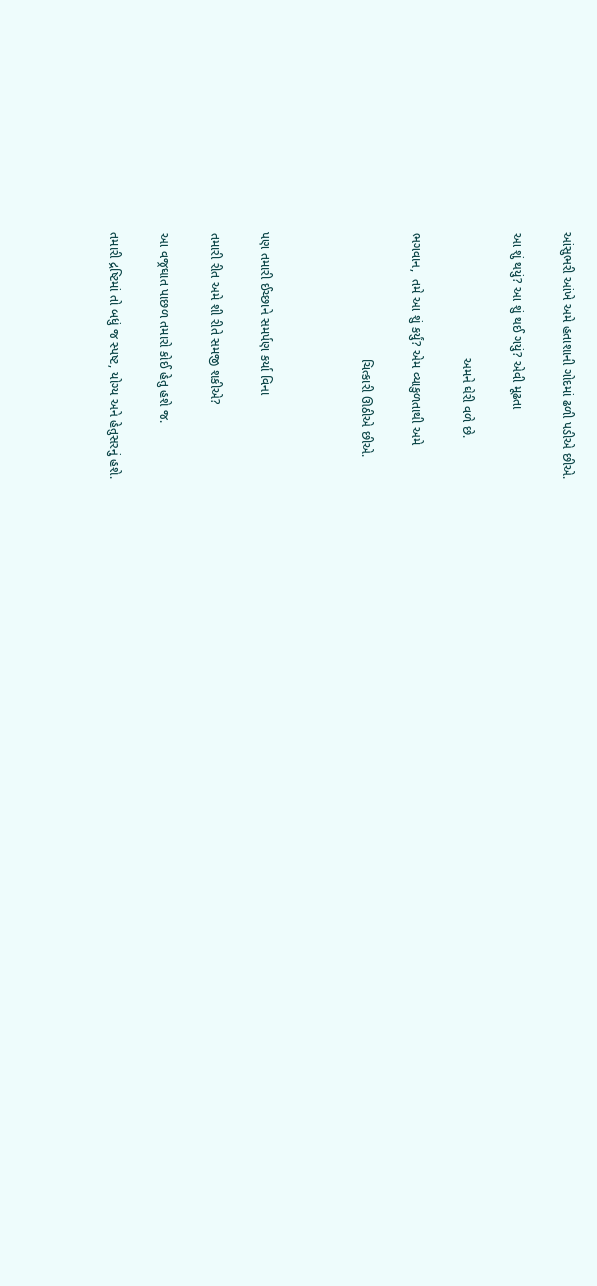આંસુભરી આંખે અમે હતાશાની ગોદમાં ઢળી પડીએ છીએ.

આ શું થયું? આ શું થઈ ગયું? એવી મૂઢતા

                                   અમને ઘેરી વળે છે.

ભગવાન,  તમે આ શું કર્યું? એમ વ્યાકુળતાથી અમે

                                   ચિત્કારી ઊઠીએ છીએ.



પણ તમારી ઈચ્છાને સમર્પણ કર્યા વિના

તમારી રીત અમે શી રીતે સમજી શકીએ?

આ વજ્રઘાત પાછળ તમારો કોઈ હેતુ હશે જ.

તમારી દ્રષ્ટિમાં તો બધું જ સ્પષ્ટ, યોગ્ય અને હેતુસરનું હશે.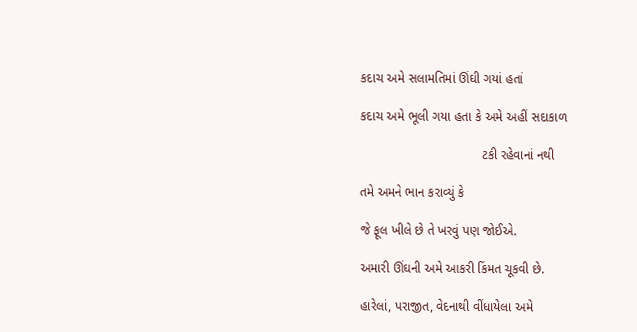કદાચ અમે સલામતિમાં ઊંઘી ગયાં હતાં

કદાચ અમે ભૂલી ગયા હતા કે અમે અહીં સદાકાળ

                                  ટકી રહેવાનાં નથી

તમે અમને ભાન કરાવ્યું કે

જે ફૂલ ખીલે છે તે ખરવું પણ જોઈએ.

અમારી ઊંઘની અમે આકરી કિંમત ચૂકવી છે.

હારેલાં, પરાજીત, વેદનાથી વીંધાયેલા અમે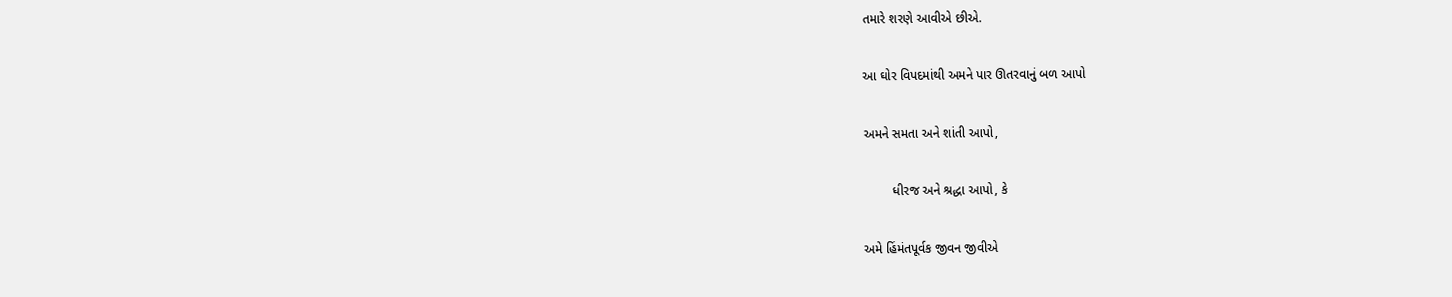તમારે શરણે આવીએ છીએ.

આ ઘોર વિપદમાંથી અમને પાર ઊતરવાનું બળ આપો

અમને સમતા અને શાંતી આપો,

        ધીરજ અને શ્રદ્ધા આપો, કે

અમે હિંમંતપૂર્વક જીવન જીવીએ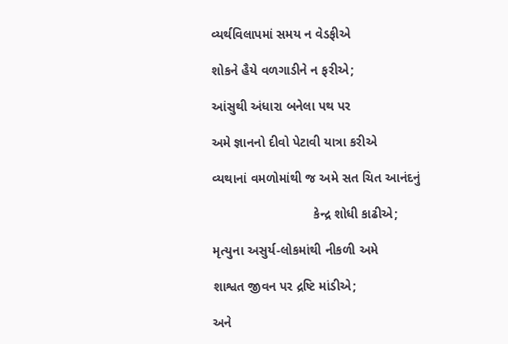વ્યર્થવિલાપમાં સમય ન વેડફીએ

શોકને હૈયે વળગાડીને ન ફરીએ;

આંસુથી અંધારા બનેલા પથ પર

અમે જ્ઞાનનો દીવો પેટાવી યાત્રા કરીએ

વ્યથાનાં વમળોમાંથી જ અમે સત ચિત આનંદનું

                            કેન્દ્ર શોધી કાઢીએ;

મૃત્યુના અસુર્ય-લોકમાંથી નીકળી અમે

શાશ્વત જીવન પર દ્રષ્ટિ માંડીએ;

અને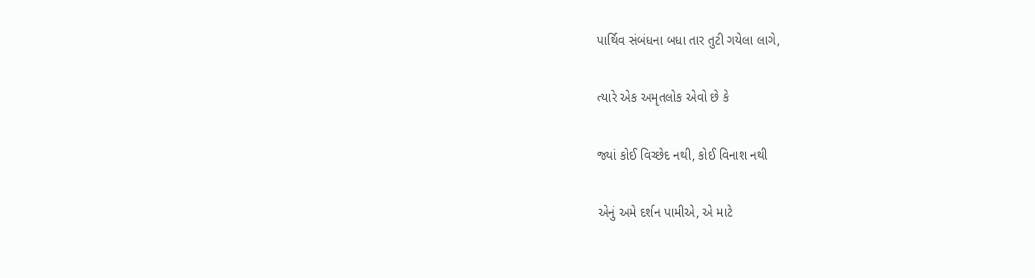પાર્થિવ સંબંધના બધા તાર તુટી ગયેલા લાગે,

ત્યારે એક અમૃતલોક એવો છે કે

જ્યાં કોઈ વિચ્છેદ નથી, કોઈ વિનાશ નથી

એનું અમે દર્શન પામીએ, એ માટે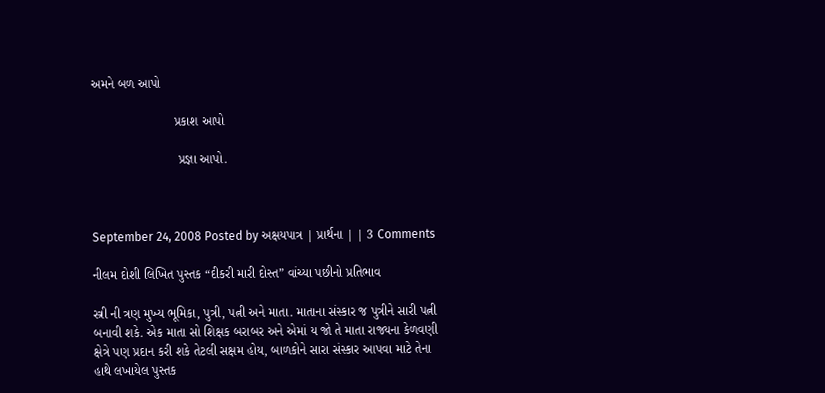અમને બળ આપો

                       પ્રકાશ આપો

                        પ્રજ્ઞા આપો.



September 24, 2008 Posted by અક્ષયપાત્ર | પ્રાર્થના | | 3 Comments

નીલમ દોશી લિખિત પુસ્તક “દીકરી મારી દોસ્ત” વાંચ્યા પછીનો પ્રતિભાવ

સ્ત્રી ની ત્રણ મુખ્ય ભૂમિકા, પુત્રી, પત્ની અને માતા. માતાના સંસ્કાર જ પુત્રીને સારી પત્ની બનાવી શકે. એક માતા સો શિક્ષક બરાબર અને એમાં ય જો તે માતા રાજ્યના કેળવણી ક્ષેત્રે પણ પ્રદાન કરી શકે તેટલી સક્ષમ હોય, બાળકોને સારા સંસ્કાર આપવા માટે તેના હાથે લખાયેલ પુસ્તક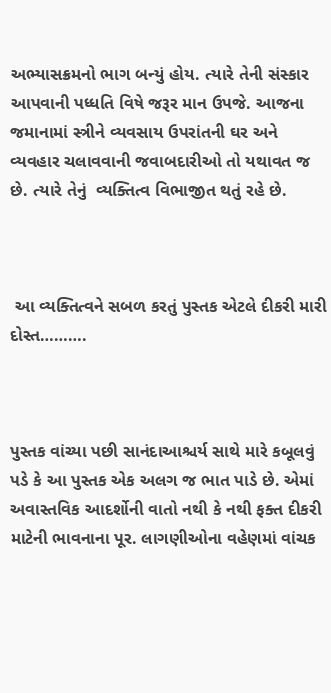અભ્યાસક્રમનો ભાગ બન્યું હોય. ત્યારે તેની સંસ્કાર આપવાની પધ્ધતિ વિષે જરૂર માન ઉપજે. આજના જમાનામાં સ્ત્રીને વ્યવસાય ઉપરાંતની ઘર અને વ્યવહાર ચલાવવાની જવાબદારીઓ તો યથાવત જ  છે. ત્યારે તેનું  વ્યક્તિત્વ વિભાજીત થતું રહે છે.



 આ વ્યક્તિત્વને સબળ કરતું પુસ્તક એટલે દીકરી મારી દોસ્ત……….



પુસ્તક વાંચ્યા પછી સાનંદાઆશ્ચર્ય સાથે મારે કબૂલવું પડે કે આ પુસ્તક એક અલગ જ ભાત પાડે છે. એમાં અવાસ્તવિક આદર્શોની વાતો નથી કે નથી ફક્ત દીકરી માટેની ભાવનાના પૂર. લાગણીઓના વહેણમાં વાંચક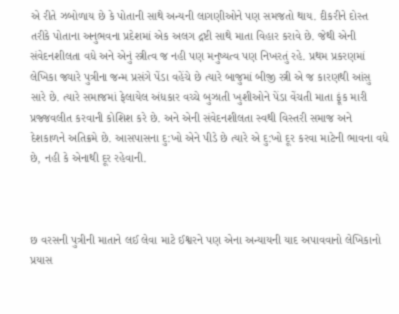એ રીતે ઝબોળાય છે કે પોતાની સાથે અન્યની લાગણીઓને પણ સમજતો થાય. દીકરીને દોસ્ત તરીકે પોતાના અનુભવના પ્રદેશમાં એક અલગ દ્રષ્ટી સાથે માતા વિહાર કરાવે છે. જેથી એની સંવેદનશીલતા વધે અને એનું સ્ત્રીત્વ જ નહી પણ મનુષ્યત્વ પણ નિખરતું રહે. પ્રથમ પ્રકરણમાં લેખિકા જ્યારે પુત્રીના જન્મ પ્રસંગે પેંડા વહેંચે છે ત્યારે બાજુમાં બીજી સ્ત્રી એ જ કારણથી આંસુ સારે છે. ત્યારે સમાજમાં ફેલાયેલ અંધકાર વચ્ચે બુઝાતી ખુશીઓને પેંડા વેંચતી માતા ફૂંક મારી પ્રજ્જવલીત કરવાની કોશિશ કરે છે. અને એની સંવેદનશીલતા સ્વથી વિસ્તરી સમાજ અને દેશકાળને અતિક્રમે છે. આસપાસના દુ:ખો એને પીડે છે ત્યારે એ દુ:ખો દૂર કરવા માટેની ભાવના વધે છે, નહી કે એનાથી દૂર રહેવાની.



છ વરસની પુત્રીની માતાને લઈ લેવા માટે ઈશ્વરને પણ એના અન્યાયની યાદ અપાવવાનો લેખિકાનો પ્રયાસ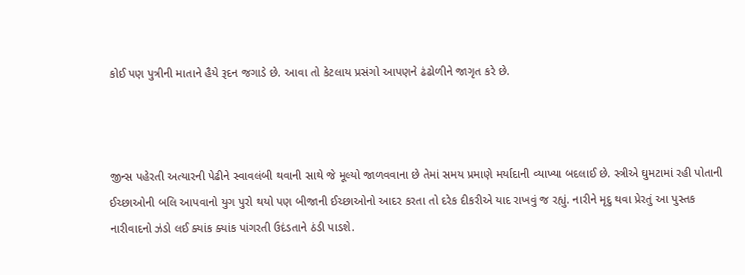કોઈ પણ પુત્રીની માતાને હૈયે રૂદન જગાડે છે. આવા તો કેટલાય પ્રસંગો આપણને ઢંઢોળીને જાગૃત કરે છે.



જીન્સ પહેરતી અત્યારની પેઢીને સ્વાવલંબી થવાની સાથે જે મૂલ્યો જાળવવાના છે તેમાં સમય પ્રમાણે મર્યાદાની વ્યાખ્યા બદલાઈ છે. સ્ત્રીએ ઘુમટામાં રહી પોતાની ઈચ્છાઓની બલિ આપવાનો યુગ પુરો થયો પણ બીજાની ઈચ્છાઓનો આદર કરતા તો દરેક દીકરીએ યાદ રાખવું જ રહ્યું. નારીને મૃદુ થવા પ્રેરતું આ પુસ્તક નારીવાદનો ઝંડો લઈ ક્યાંક ક્યાંક પાંગરતી ઉદંડતાને ઠંડી પાડશે.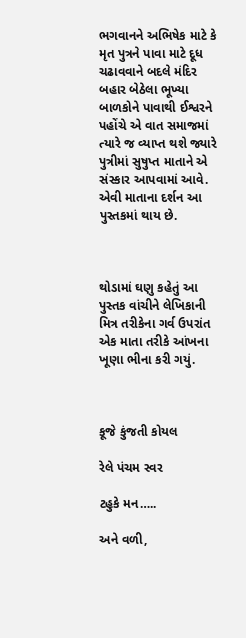ભગવાનને અભિષેક માટે કે મૃત પુત્રને પાવા માટે દૂધ ચઢાવવાને બદલે મંદિર બહાર બેઠેલા ભૂખ્યા બાળકોને પાવાથી ઈશ્વરને પહોંચે એ વાત સમાજમાં ત્યારે જ વ્યાપ્ત થશે જ્યારે પુત્રીમાં સુષુપ્ત માતાને એ સંસ્કાર આપવામાં આવે. એવી માતાના દર્શન આ પુસ્તકમાં થાય છે.



થોડામાં ઘણુ કહેતું આ પુસ્તક વાંચીને લેખિકાની મિત્ર તરીકેના ગર્વ ઉપરાંત એક માતા તરીકે આંખના ખૂણા ભીના કરી ગયું.



કૂજે કુંજતી કોયલ

રેલે પંચમ સ્વર

ટહુકે મન…..

અને વળી,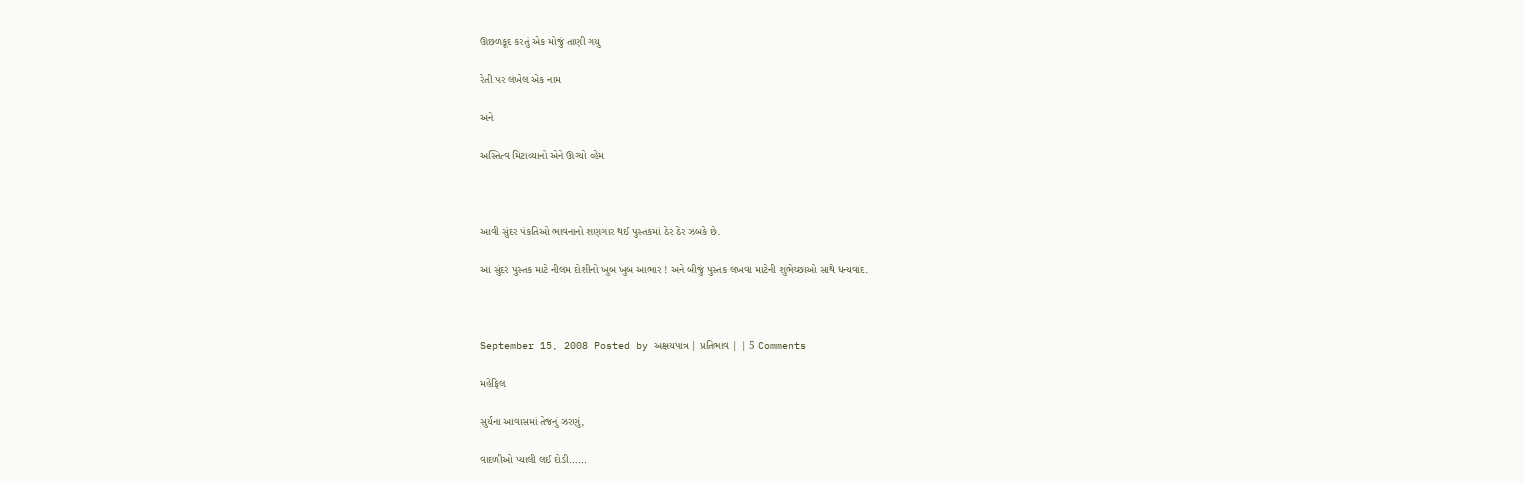ઊછળકૂદ કરતું એક મોજું તાણી ગયુ

રેતી પર લખેલ એક નામ

અને

અસ્તિત્વ મિટાવ્યાનો એને ઊગ્યો વ્હેમ



આવી સુંદર પંકતિઓ ભાવનાનો શણગાર થઈ પુસ્તકમાં ઠેર ઠેર ઝબકે છે.

આ સુંદર પુસ્તક માટે નીલમ દોશીનો ખુબ ખુબ આભાર ! અને બીજું પુસ્તક લખવા માટેની શુભેચ્છાઓ સાથે ધન્યવાદ.



September 15, 2008 Posted by અક્ષયપાત્ર | પ્રતિભાવ | | 5 Comments

મહેફિલ

સુર્યના આવાસમાં તેજનું ઝરણું,

વાદળીઓ પ્યાલી લઈ દોડી……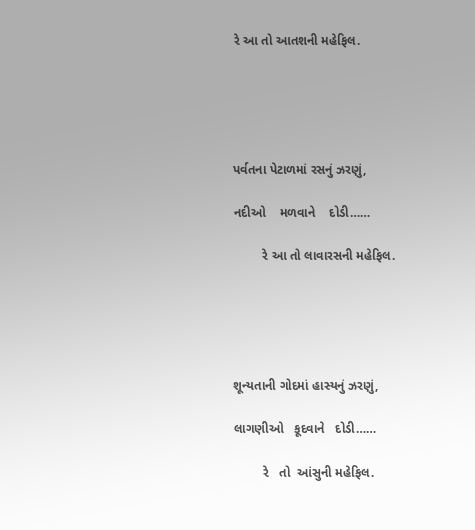રે આ તો આતશની મહેફિલ.





પર્વતના પેટાળમાં રસનું ઝરણું,

નદીઓ    મળવાને    દોડી……

        રે આ તો લાવારસની મહેફિલ.





શૂન્યતાની ગોદમાં હાસ્યનું ઝરણું,

લાગણીઓ   કૂદવાને   દોડી……

        રે   તો  આંસુની મહેફિલ.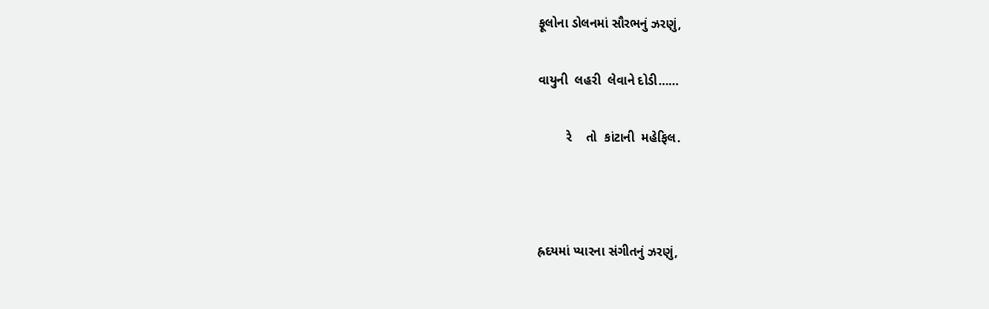ફૂલોના ડોલનમાં સૌરભનું ઝરણું,

વાયુની  લહરી  લેવાને દોડી……

        રે    તો  કાંટાની  મહેફિલ.



હ્રદયમાં પ્યારના સંગીતનું ઝરણું,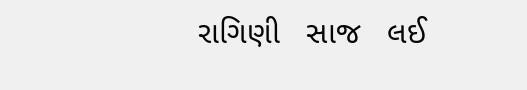રાગિણી   સાજ   લઈ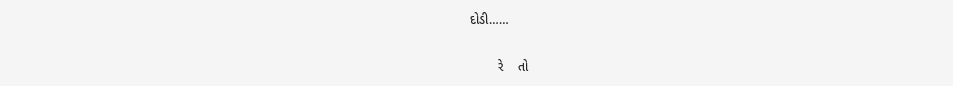દોડી……

        રે    તો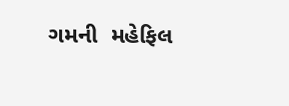ગમની  મહેફિલ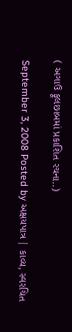( અગાઉ ફૂલછાબમાં પ્રકાશિત રચના..)

September 3, 2008 Posted by અક્ષયપાત્ર | કાવ્ય, સ્વરચિત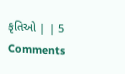કૃતિઓ | | 5 Comments